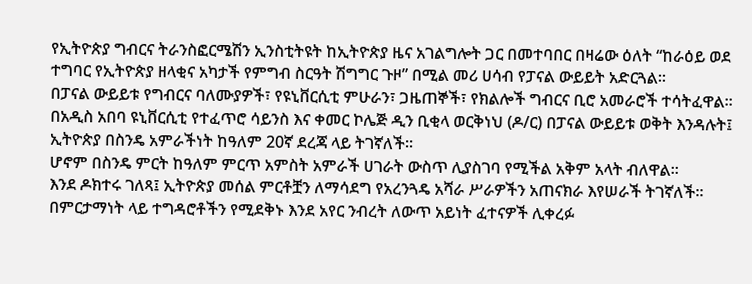የኢትዮጵያ ግብርና ትራንስፎርሜሽን ኢንስቲትዩት ከኢትዮጵያ ዜና አገልግሎት ጋር በመተባበር በዛሬው ዕለት “ከራዕይ ወደ ተግባር የኢትዮጵያ ዘላቂና አካታች የምግብ ስርዓት ሽግግር ጉዞ” በሚል መሪ ሀሳብ የፓናል ውይይት አድርጓል፡፡
በፓናል ውይይቱ የግብርና ባለሙያዎች፣ የዩኒቨርሲቲ ምሁራን፣ ጋዜጠኞች፣ የክልሎች ግብርና ቢሮ አመራሮች ተሳትፈዋል።
በአዲስ አበባ ዩኒቨርሲቲ የተፈጥሮ ሳይንስ እና ቀመር ኮሌጅ ዲን ቢቂላ ወርቅነህ (ዶ/ር) በፓናል ውይይቱ ወቅት እንዳሉት፤ ኢትዮጵያ በስንዴ አምራችነት ከዓለም 20ኛ ደረጃ ላይ ትገኛለች።
ሆኖም በስንዴ ምርት ከዓለም ምርጥ አምስት አምራች ሀገራት ውስጥ ሊያስገባ የሚችል አቅም አላት ብለዋል፡፡
እንደ ዶክተሩ ገለጻ፤ ኢትዮጵያ መሰል ምርቶቿን ለማሳደግ የአረንጓዴ አሻራ ሥራዎችን አጠናክራ እየሠራች ትገኛለች።
በምርታማነት ላይ ተግዳሮቶችን የሚደቅኑ እንደ አየር ንብረት ለውጥ አይነት ፈተናዎች ሊቀረፉ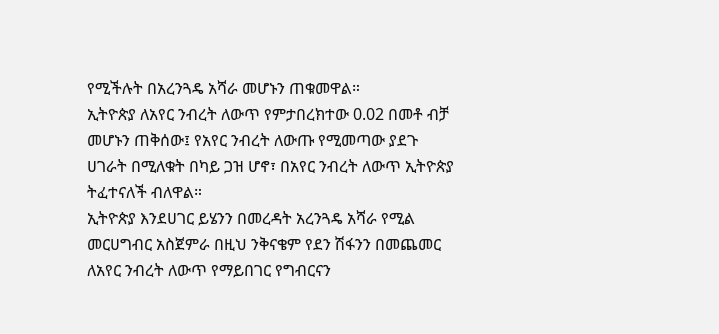የሚችሉት በአረንጓዴ አሻራ መሆኑን ጠቁመዋል።
ኢትዮጵያ ለአየር ንብረት ለውጥ የምታበረክተው 0.02 በመቶ ብቻ መሆኑን ጠቅሰው፤ የአየር ንብረት ለውጡ የሚመጣው ያደጉ ሀገራት በሚለቁት በካይ ጋዝ ሆኖ፣ በአየር ንብረት ለውጥ ኢትዮጵያ ትፈተናለች ብለዋል።
ኢትዮጵያ እንደሀገር ይሄንን በመረዳት አረንጓዴ አሻራ የሚል መርሀግብር አስጀምራ በዚህ ንቅናቄም የደን ሽፋንን በመጨመር ለአየር ንብረት ለውጥ የማይበገር የግብርናን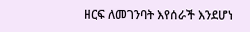ዘርፍ ለመገንባት እየሰራች እንደሆነ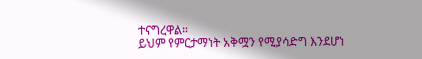ተናግረዋል።
ይህም የምርታማነት አቅሟን የሚያሳድግ እንደሆነ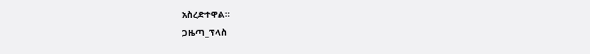አስረድተዋል።
ጋዜጣ_ፕላስ